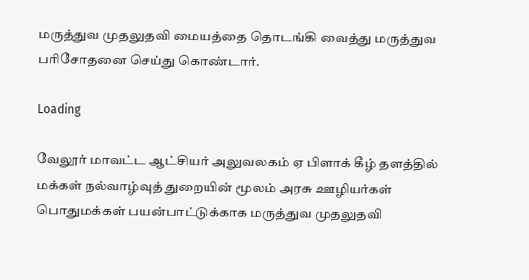மருத்துவ முதலுதவி மையத்தை தொடங்கி வைத்து மருத்துவ பரிசோதனை செய்து கொண்டார்.

Loading

வேலூர் மாவட்ட ஆட்சியர் அலுவலகம் ஏ பிளாக் கீழ் தளத்தில் மக்கள் நல்வாழ்வுத் துறையின் மூலம் அரசு ஊழியர்கள் பொதுமக்கள் பயன்பாட்டுக்காக மருத்துவ முதலுதவி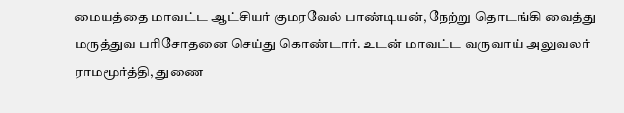மையத்தை மாவட்ட ஆட்சியர் குமரவேல் பாண்டியன், நேற்று தொடங்கி வைத்து மருத்துவ பரிசோதனை செய்து கொண்டார். உடன் மாவட்ட வருவாய் அலுவலர் ராமமூர்த்தி, துணை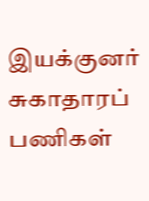இயக்குனர் சுகாதாரப் பணிகள்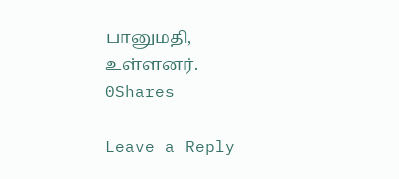பானுமதி, உள்ளனர்.
0Shares

Leave a Reply